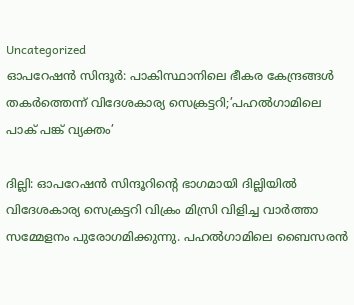Uncategorized
ഓപറേഷൻ സിന്ദൂർ: പാകിസ്ഥാനിലെ ഭീകര കേന്ദ്രങ്ങൾ തകർത്തെന്ന് വിദേശകാര്യ സെക്രട്ടറി;’പഹൽഗാമിലെ പാക് പങ്ക് വ്യക്തം’

ദില്ലി: ഓപറേഷൻ സിന്ദൂറിൻ്റെ ഭാഗമായി ദില്ലിയിൽ വിദേശകാര്യ സെക്രട്ടറി വിക്രം മിസ്രി വിളിച്ച വാർത്താ സമ്മേളനം പുരോഗമിക്കുന്നു. പഹൽഗാമിലെ ബൈസരൻ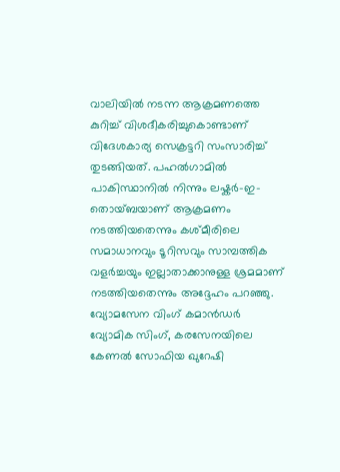വാലിയിൽ നടന്ന ആക്രമണത്തെ കുറിച്ച് വിശദീകരിച്ചുകൊണ്ടാണ് വിദേശകാര്യ സെക്രട്ടറി സംസാരിച്ച് തുടങ്ങിയത്. പഹൽഗാമിൽ പാകിസ്ഥാനിൽ നിന്നും ലഷ്കർ-ഇ-തൊയ്ബയാണ് ആക്രമണം നടത്തിയതെന്നും കശ്മീരിലെ സമാധാനവും ടൂറിസവും സാമ്പത്തിക വളർച്ചയും ഇല്ലാതാക്കാനുള്ള ശ്രമമാണ് നടത്തിയതെന്നും അദ്ദേഹം പറഞ്ഞു.
വ്യോമസേന വിംഗ് കമാൻഡർ വ്യോമിക സിംഗ്, കരസേനയിലെ കേണൽ സോഫിയ ഖുറേഷി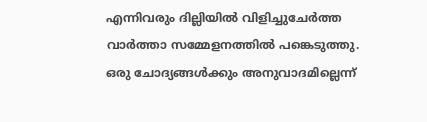എന്നിവരും ദില്ലിയിൽ വിളിച്ചുചേർത്ത വാർത്താ സമ്മേളനത്തിൽ പങ്കെടുത്തു. ഒരു ചോദ്യങ്ങൾക്കും അനുവാദമില്ലെന്ന്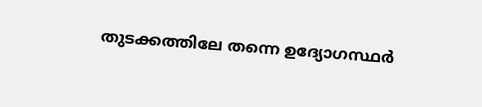തുടക്കത്തിലേ തന്നെ ഉദ്യോഗസ്ഥർ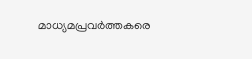മാധ്യമപ്രവർത്തകരെ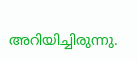അറിയിച്ചിരുന്നു.